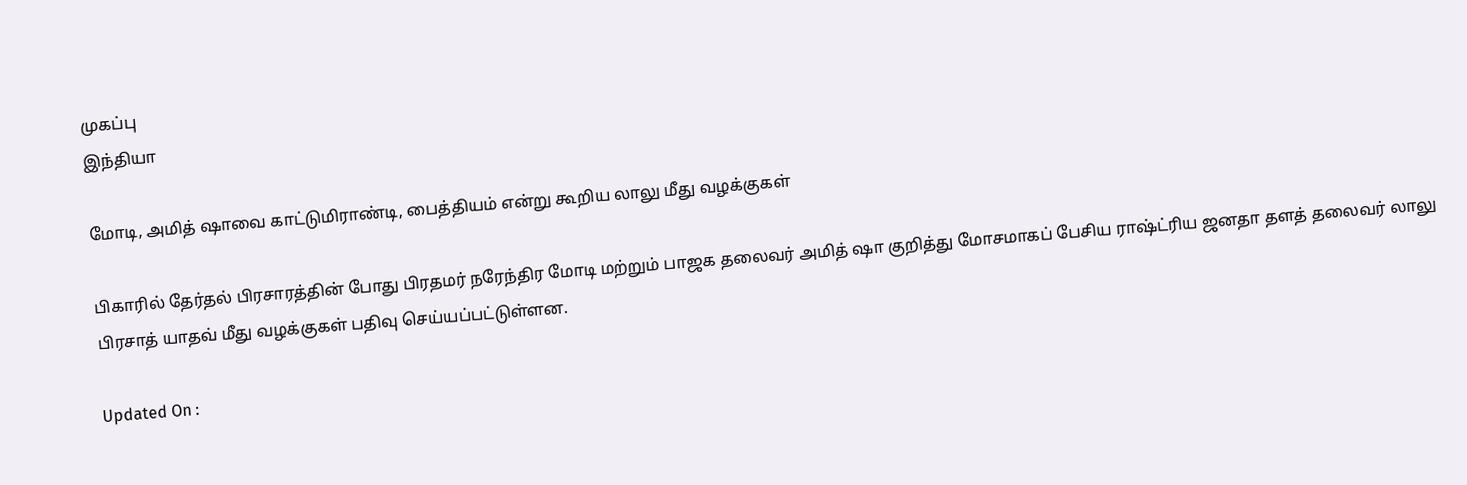முகப்பு
இந்தியா

மோடி, அமித் ஷாவை காட்டுமிராண்டி, பைத்தியம் என்று கூறிய லாலு மீது வழக்குகள்

பிகாரில் தேர்தல் பிரசாரத்தின் போது பிரதமர் நரேந்திர மோடி மற்றும் பாஜக தலைவர் அமித் ஷா குறித்து மோசமாகப் பேசிய ராஷ்ட்ரிய ஜனதா தளத் தலைவர் லாலு பிரசாத் யாதவ் மீது வழக்குகள் பதிவு செய்யப்பட்டுள்ளன.

Updated On :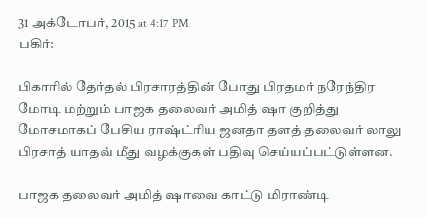31 அக்டோபர், 2015 at 4:17 PM
பகிர்:

பிகாரில் தேர்தல் பிரசாரத்தின் போது பிரதமர் நரேந்திர மோடி மற்றும் பாஜக தலைவர் அமித் ஷா குறித்து மோசமாகப் பேசிய ராஷ்ட்ரிய ஜனதா தளத் தலைவர் லாலு பிரசாத் யாதவ் மீது வழக்குகள் பதிவு செய்யப்பட்டுள்ளன.

பாஜக தலைவர் அமித் ஷாவை காட்டு மிராண்டி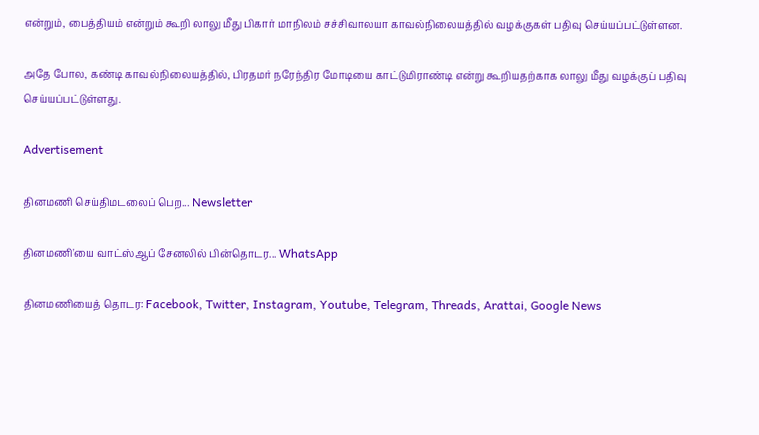என்றும், பைத்தியம் என்றும் கூறி லாலு மீது பிகார் மாநிலம் சச்சிவாலயா காவல்நிலையத்தில் வழக்குகள் பதிவு செய்யப்பட்டுள்ளன.

அதே போல, கண்டி காவல்நிலையத்தில், பிரதமர் நரேந்திர மோடியை காட்டுமிராண்டி என்று கூறியதற்காக லாலு மீது வழக்குப் பதிவு செய்யப்பட்டுள்ளது.

Advertisement

தினமணி செய்திமடலைப் பெற... Newsletter

தினமணி'யை வாட்ஸ்ஆப் சேனலில் பின்தொடர... WhatsApp

தினமணியைத் தொடர: Facebook, Twitter, Instagram, Youtube, Telegram, Threads, Arattai, Google News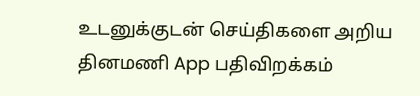உடனுக்குடன் செய்திகளை அறிய தினமணி App பதிவிறக்கம்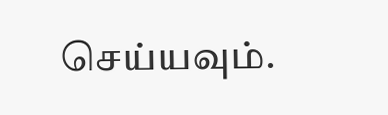செய்யவும்.